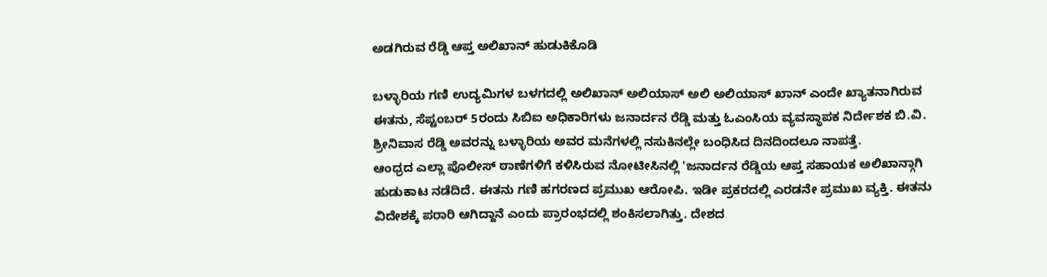ಅಡಗಿರುವ ರೆಡ್ಡಿ ಆಪ್ತ ಅಲಿಖಾನ್ ಹುಡುಕಿಕೊಡಿ

ಬಳ್ಳಾರಿಯ ಗಣಿ ಉದ್ಯಮಿಗಳ ಬಳಗದಲ್ಲಿ ಅಲಿಖಾನ್ ಅಲಿಯಾಸ್ ಅಲಿ ಅಲಿಯಾಸ್ ಖಾನ್ ಎಂದೇ ಖ್ಯಾತನಾಗಿರುವ ಈತನು, ಸೆಪ್ಟಂಬರ್ 5ರಂದು ಸಿಬಿಐ ಅಧಿಕಾರಿಗಳು ಜನಾರ್ದನ ರೆಡ್ಡಿ ಮತ್ತು ಓಎಂಸಿಯ ವ್ಯವಸ್ಥಾಪಕ ನಿರ್ದೇಶಕ ಬಿ.ವಿ. ಶ್ರೀನಿವಾಸ ರೆಡ್ಡಿ ಅವರನ್ನು ಬಳ್ಳಾರಿಯ ಅವರ ಮನೆಗಳಲ್ಲಿ ನಸುಕಿನಲ್ಲೇ ಬಂಧಿಸಿದ ದಿನದಿಂದಲೂ ನಾಪತ್ತೆ.
ಆಂಧ್ರದ ಎಲ್ಲಾ ಪೊಲೀಸ್ ಠಾಣೆಗಳಿಗೆ ಕಳಿಸಿರುವ ನೋಟೀಸಿನಲ್ಲಿ 'ಜನಾರ್ದನ ರೆಡ್ಡಿಯ ಆಪ್ತ ಸಹಾಯಕ ಅಲಿಖಾನ್ಗಾಗಿ ಹುಡುಕಾಟ ನಡೆದಿದೆ. ಈತನು ಗಣಿ ಹಗರಣದ ಪ್ರಮುಖ ಆರೋಪಿ. ಇಡೀ ಪ್ರಕರದಲ್ಲಿ ಎರಡನೇ ಪ್ರಮುಖ ವ್ಯಕ್ತಿ. ಈತನು ವಿದೇಶಕ್ಕೆ ಪರಾರಿ ಆಗಿದ್ದಾನೆ ಎಂದು ಪ್ರಾರಂಭದಲ್ಲಿ ಶಂಕಿಸಲಾಗಿತ್ತು. ದೇಶದ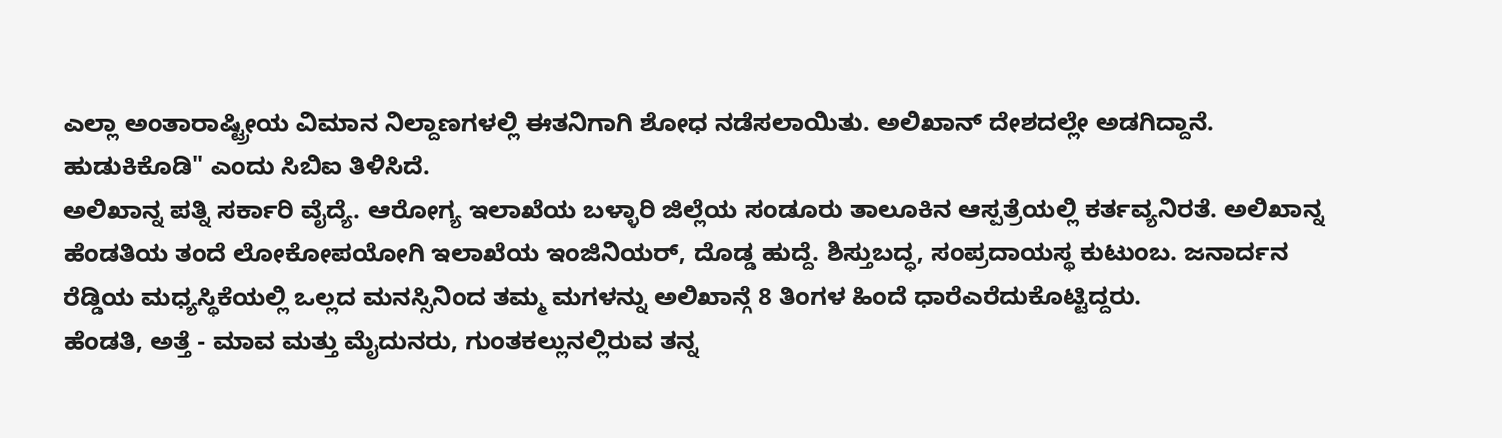ಎಲ್ಲಾ ಅಂತಾರಾಷ್ಟ್ರೀಯ ವಿಮಾನ ನಿಲ್ದಾಣಗಳಲ್ಲಿ ಈತನಿಗಾಗಿ ಶೋಧ ನಡೆಸಲಾಯಿತು. ಅಲಿಖಾನ್ ದೇಶದಲ್ಲೇ ಅಡಗಿದ್ದಾನೆ. ಹುಡುಕಿಕೊಡಿ" ಎಂದು ಸಿಬಿಐ ತಿಳಿಸಿದೆ.
ಅಲಿಖಾನ್ನ ಪತ್ನಿ ಸರ್ಕಾರಿ ವೈದ್ಯೆ. ಆರೋಗ್ಯ ಇಲಾಖೆಯ ಬಳ್ಳಾರಿ ಜಿಲ್ಲೆಯ ಸಂಡೂರು ತಾಲೂಕಿನ ಆಸ್ಪತ್ರೆಯಲ್ಲಿ ಕರ್ತವ್ಯನಿರತೆ. ಅಲಿಖಾನ್ನ ಹೆಂಡತಿಯ ತಂದೆ ಲೋಕೋಪಯೋಗಿ ಇಲಾಖೆಯ ಇಂಜಿನಿಯರ್, ದೊಡ್ಡ ಹುದ್ದೆ. ಶಿಸ್ತುಬದ್ಧ, ಸಂಪ್ರದಾಯಸ್ಥ ಕುಟುಂಬ. ಜನಾರ್ದನ ರೆಡ್ಡಿಯ ಮಧ್ಯಸ್ಥಿಕೆಯಲ್ಲಿ ಒಲ್ಲದ ಮನಸ್ಸಿನಿಂದ ತಮ್ಮ ಮಗಳನ್ನು ಅಲಿಖಾನ್ಗೆ 8 ತಿಂಗಳ ಹಿಂದೆ ಧಾರೆಎರೆದುಕೊಟ್ಟಿದ್ದರು.
ಹೆಂಡತಿ, ಅತ್ತೆ - ಮಾವ ಮತ್ತು ಮೈದುನರು, ಗುಂತಕಲ್ಲುನಲ್ಲಿರುವ ತನ್ನ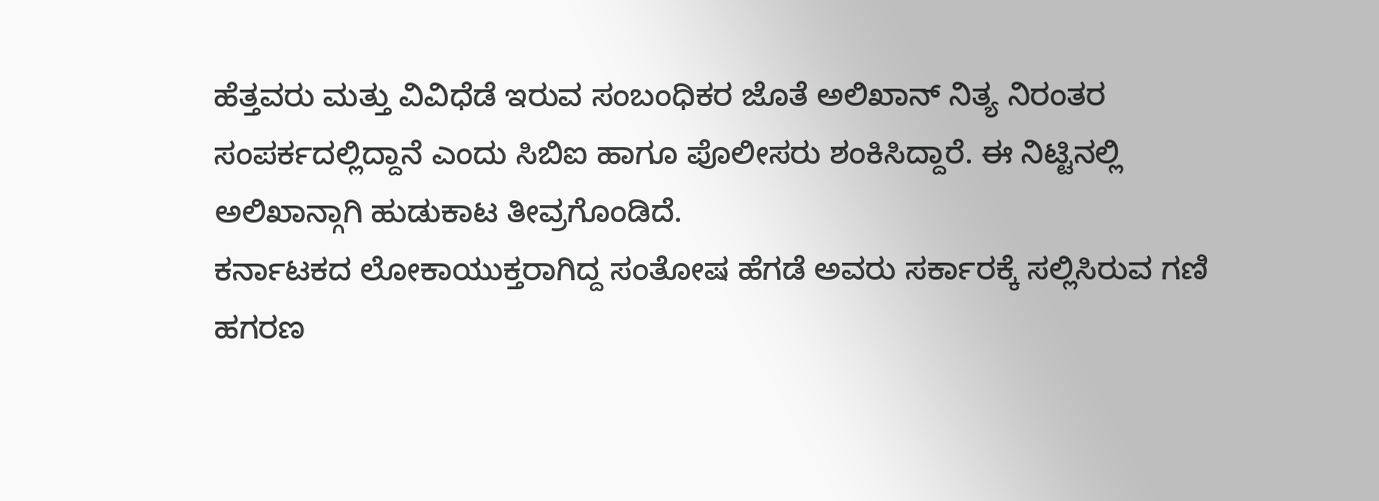ಹೆತ್ತವರು ಮತ್ತು ವಿವಿಧೆಡೆ ಇರುವ ಸಂಬಂಧಿಕರ ಜೊತೆ ಅಲಿಖಾನ್ ನಿತ್ಯ ನಿರಂತರ ಸಂಪರ್ಕದಲ್ಲಿದ್ದಾನೆ ಎಂದು ಸಿಬಿಐ ಹಾಗೂ ಪೊಲೀಸರು ಶಂಕಿಸಿದ್ದಾರೆ. ಈ ನಿಟ್ಟಿನಲ್ಲಿ ಅಲಿಖಾನ್ಗಾಗಿ ಹುಡುಕಾಟ ತೀವ್ರಗೊಂಡಿದೆ.
ಕರ್ನಾಟಕದ ಲೋಕಾಯುಕ್ತರಾಗಿದ್ದ ಸಂತೋಷ ಹೆಗಡೆ ಅವರು ಸರ್ಕಾರಕ್ಕೆ ಸಲ್ಲಿಸಿರುವ ಗಣಿ ಹಗರಣ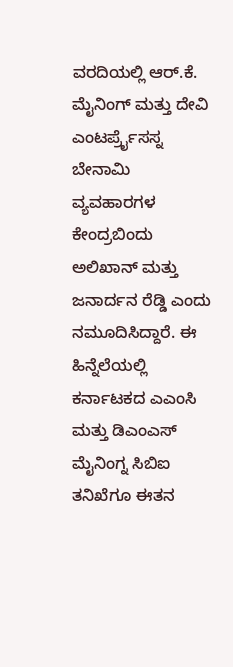ವರದಿಯಲ್ಲಿ ಆರ್.ಕೆ. ಮೈನಿಂಗ್ ಮತ್ತು ದೇವಿ ಎಂಟರ್ಪ್ರೈಸಸ್ನ ಬೇನಾಮಿ ವ್ಯವಹಾರಗಳ ಕೇಂದ್ರಬಿಂದು ಅಲಿಖಾನ್ ಮತ್ತು ಜನಾರ್ದನ ರೆಡ್ಡಿ ಎಂದು ನಮೂದಿಸಿದ್ದಾರೆ. ಈ ಹಿನ್ನೆಲೆಯಲ್ಲಿ ಕರ್ನಾಟಕದ ಎಎಂಸಿ ಮತ್ತು ಡಿಎಂಎಸ್ ಮೈನಿಂಗ್ನ ಸಿಬಿಐ ತನಿಖೆಗೂ ಈತನ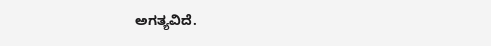ಅಗತ್ಯವಿದೆ.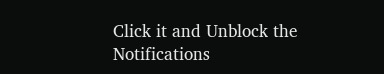Click it and Unblock the Notifications